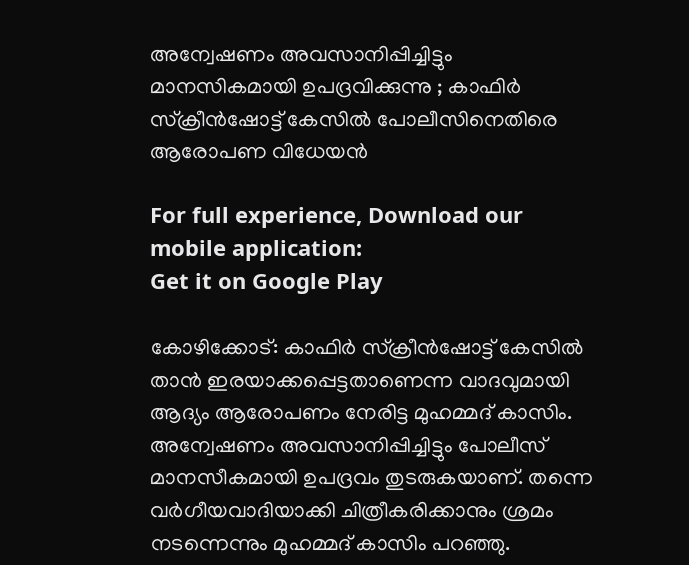അന്വേഷണം അവസാനിപ്പിച്ചിട്ടും മാനസികമായി ഉപദ്രവിക്കുന്നു ; കാഫിർ സ്ക്രീൻഷോട്ട് കേസിൽ പോലീസിനെതിരെ ആരോപണ വിധേയന്‍

For full experience, Download our mobile application:
Get it on Google Play

കോഴിക്കോട്: കാഫിർ സ്ക്രീൻഷോട്ട് കേസിൽ താൻ ഇരയാക്കപ്പെട്ടതാണെന്ന വാദവുമായി ആദ്യം ആരോപണം നേരിട്ട മുഹമ്മദ് കാസിം. അന്വേഷണം അവസാനിപ്പിച്ചിട്ടും പോലീസ് മാനസീകമായി ഉപദ്രവം തുടരുകയാണ്. തന്നെ വർഗീയവാദിയാക്കി ചിത്രീകരിക്കാനും ശ്രമം നടന്നെന്നും മുഹമ്മദ് കാസിം പറഞ്ഞു.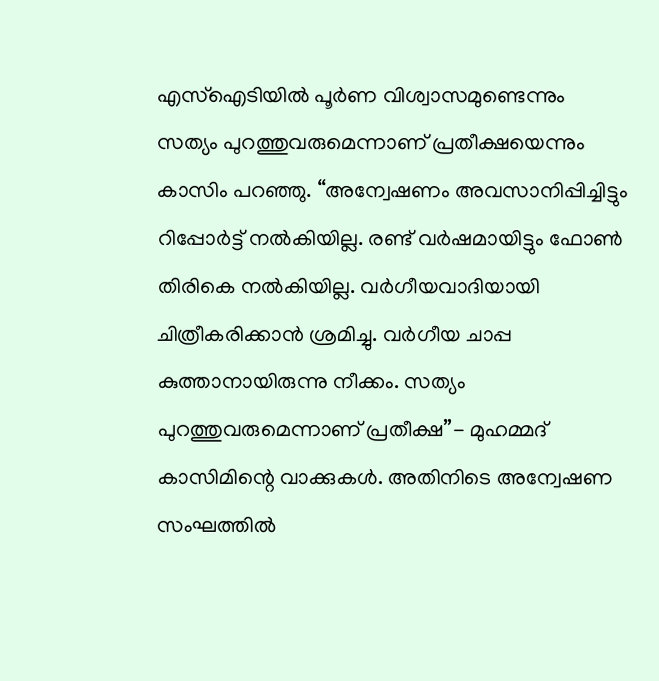എസ്ഐടിയിൽ പൂർണ വിശ്വാസമുണ്ടെന്നും സത്യം പുറത്തുവരുമെന്നാണ് പ്രതീക്ഷയെന്നും കാസിം പറഞ്ഞു. “അന്വേഷണം അവസാനിപ്പിച്ചിട്ടും റിപ്പോർട്ട് നൽകിയില്ല. രണ്ട് വർഷമായിട്ടും ഫോൺ തിരികെ നൽകിയില്ല. വർഗീയവാദിയായി ചിത്രീകരിക്കാൻ ശ്രമിച്ചു. വർഗീയ ചാപ്പ കുത്താനായിരുന്നു നീക്കം. സത്യം പുറത്തുവരുമെന്നാണ് പ്രതീക്ഷ”- മുഹമ്മദ് കാസിമിന്റെ വാക്കുകൾ. അതിനിടെ അന്വേഷണ സംഘത്തിൽ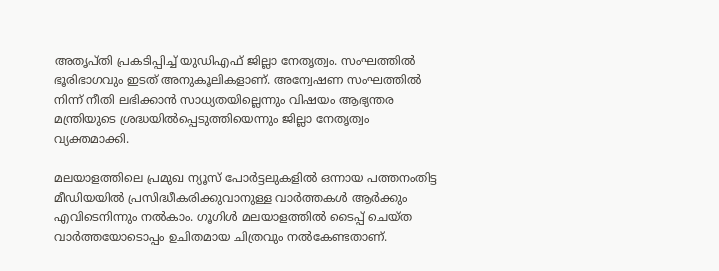അതൃപ്തി പ്രകടിപ്പിച്ച് യുഡിഎഫ് ജില്ലാ നേതൃത്വം. സംഘത്തിൽ ഭൂരിഭാഗവും ഇടത് അനുകൂലികളാണ്. അന്വേഷണ സംഘത്തിൽ നിന്ന് നീതി ലഭിക്കാൻ സാധ്യതയില്ലെന്നും വിഷയം ആഭ്യന്തര മന്ത്രിയുടെ ശ്രദ്ധയിൽപ്പെടുത്തിയെന്നും ജില്ലാ നേതൃത്വം വ്യക്തമാക്കി.

മലയാളത്തിലെ പ്രമുഖ ന്യൂസ് പോര്‍ട്ടലുകളില്‍ ഒന്നായ പത്തനംതിട്ട മീഡിയയില്‍ പ്രസിദ്ധീകരിക്കുവാനുള്ള വാര്‍ത്തകള്‍ ആര്‍ക്കും എവിടെനിന്നും നല്‍കാം. ഗൂഗിള്‍ മലയാളത്തില്‍ ടൈപ്പ് ചെയ്ത വാര്‍ത്തയോടൊപ്പം ഉചിതമായ ചിത്രവും നല്‍കേണ്ടതാണ്.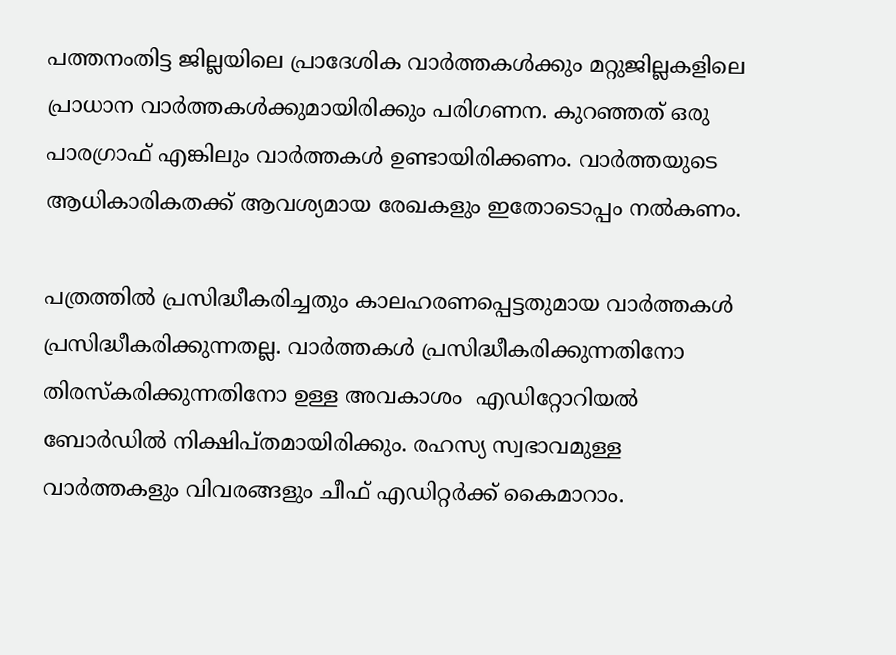പത്തനംതിട്ട ജില്ലയിലെ പ്രാദേശിക വാര്‍ത്തകള്‍ക്കും മറ്റുജില്ലകളിലെ പ്രാധാന വാര്‍ത്തകള്‍ക്കുമായിരിക്കും പരിഗണന. കുറഞ്ഞത്‌ ഒരു പാരഗ്രാഫ് എങ്കിലും വാര്‍ത്തകള്‍ ഉണ്ടായിരിക്കണം. വാര്‍ത്തയുടെ ആധികാരികതക്ക് ആവശ്യമായ രേഖകളും ഇതോടൊപ്പം നല്‍കണം.

പത്രത്തില്‍ പ്രസിദ്ധീകരിച്ചതും കാലഹരണപ്പെട്ടതുമായ വാര്‍ത്തകള്‍ പ്രസിദ്ധീകരിക്കുന്നതല്ല. വാര്‍ത്തകള്‍ പ്രസിദ്ധീകരിക്കുന്നതിനോ തിരസ്കരിക്കുന്നതിനോ ഉള്ള അവകാശം  എഡിറ്റോറിയല്‍ ബോര്‍ഡില്‍ നിക്ഷിപ്തമായിരിക്കും. രഹസ്യ സ്വഭാവമുള്ള വാര്‍ത്തകളും വിവരങ്ങളും ചീഫ് എഡിറ്റര്‍ക്ക് കൈമാറാം.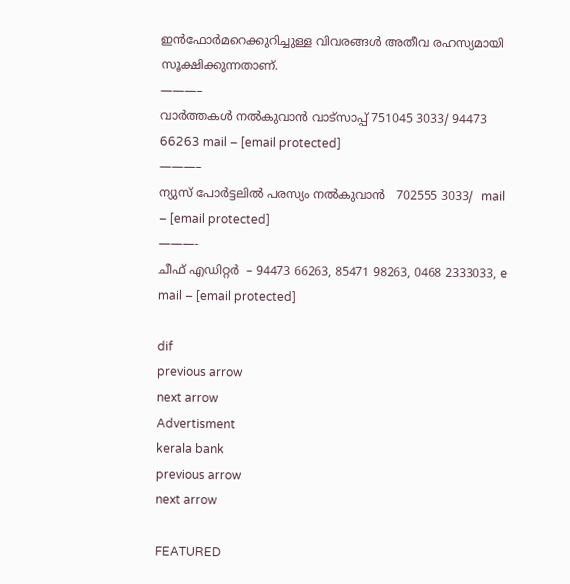ഇന്‍ഫോര്‍മറെക്കുറിച്ചുള്ള വിവരങ്ങള്‍ അതീവ രഹസ്യമായി സൂക്ഷിക്കുന്നതാണ്.
———–
വാര്‍ത്തകള്‍ നല്‍കുവാന്‍ വാട്സാപ്പ് 751045 3033/ 94473 66263 mail – [email protected]
———–
ന്യുസ് പോര്‍ട്ടലില്‍ പരസ്യം നല്‍കുവാന്‍   702555 3033/  mail – [email protected]
———-
ചീഫ് എഡിറ്റര്‍  – 94473 66263, 85471 98263, 0468 2333033, e mail – [email protected]

dif
previous arrow
next arrow
Advertisment
kerala bank
previous arrow
next arrow

FEATURED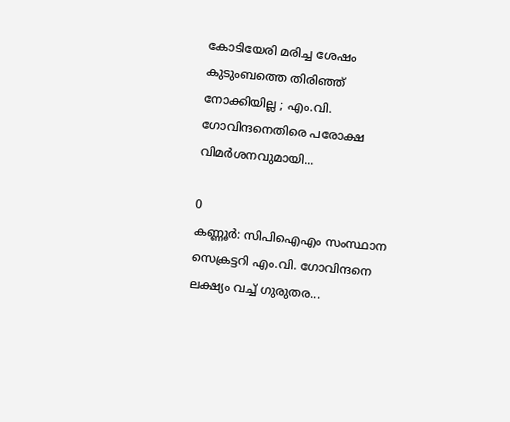കോടിയേരി മരിച്ച ശേഷം കുടുംബത്തെ തിരിഞ്ഞ് നോക്കിയില്ല ; എം.വി. ഗോവിന്ദനെതിരെ പരോക്ഷ വിമർശനവുമായി...

0
കണ്ണൂർ: സിപിഐഎം സംസ്ഥാന സെക്രട്ടറി എം.വി. ഗോവിന്ദനെ ലക്ഷ്യം വച്ച് ഗുരുതര...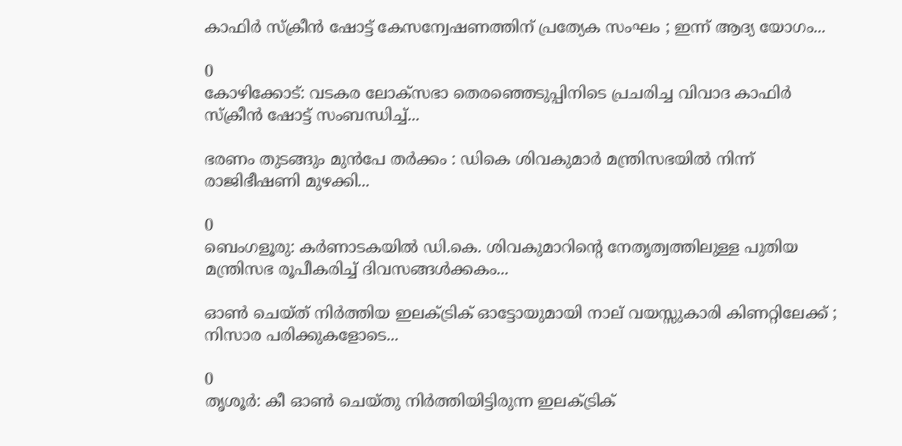കാഫിർ സ്ക്രീൻ ഷോട്ട് കേസന്വേഷണത്തിന് പ്രത്യേക സംഘം ; ഇന്ന് ആദ്യ യോഗം...

0
കോഴിക്കോട്: വടകര ലോക്സഭാ തെരഞ്ഞെടുപ്പിനിടെ പ്രചരിച്ച വിവാദ കാഫിർ സ്ക്രീൻ ഷോട്ട് സംബന്ധിച്ച്...

ഭരണം തുടങ്ങും മുൻപേ തർക്കം : ഡികെ ശിവകുമാർ മന്ത്രിസഭയിൽ നിന്ന് രാജിഭീഷണി മുഴക്കി...

0
ബെംഗളൂരു: കർണാടകയിൽ ഡി.കെ. ശിവകുമാറിന്റെ നേതൃത്വത്തിലുള്ള പുതിയ മന്ത്രിസഭ രൂപീകരിച്ച് ദിവസങ്ങൾക്കകം...

ഓൺ ചെയ്ത് നിർത്തിയ ഇലക്ട്രിക് ഓട്ടോയുമായി നാല് വയസ്സുകാരി കിണറ്റിലേക്ക് ; നിസാര പരിക്കുകളോടെ...

0
തൃശൂര്‍: കീ ഓൺ ചെയ്തു നിര്‍ത്തിയിട്ടിരുന്ന ഇലക്ട്രിക്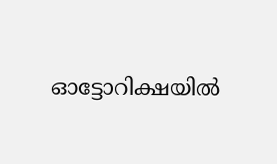ഓട്ടോറിക്ഷയില്‍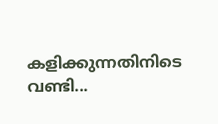കളിക്കുന്നതിനിടെ വണ്ടി...